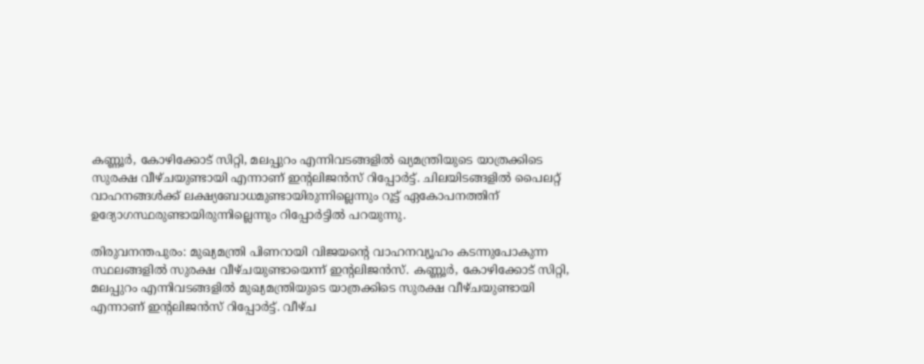കണ്ണൂർ, കോഴിക്കോട് സിറ്റി, മലപ്പുറം എന്നിവടങ്ങളിൽ ഖ്യമന്ത്രിയുടെ യാത്രക്കിടെ സുരക്ഷ വീഴ്ചയുണ്ടായി എന്നാണ് ഇൻ്റലിജൻസ് റിപ്പോർട്ട്. ചിലയിടങ്ങളിൽ പൈലറ്റ് വാഹനങ്ങൾക്ക് ലക്ഷ്യബോധമുണ്ടായിരുന്നില്ലെന്നും റൂട്ട് ഏകോപനത്തിന് ഉദ്യോഗസ്ഥരുണ്ടായിരുന്നില്ലെന്നും റിപ്പോർട്ടില്‍ പറയുന്നു.

തിരുവനന്തപുരം: മുഖ്യമന്ത്രി പിണറായി വിജയന്‍റെ വാഹനവ്യൂഹം കടന്നുപോകുന്ന സ്ഥലങ്ങളിൽ സുരക്ഷ വീഴ്ചയുണ്ടായെന്ന് ഇൻ്റലിജൻസ്. കണ്ണൂർ, കോഴിക്കോട് സിറ്റി, മലപ്പുറം എന്നിവടങ്ങളിൽ മുഖ്യമന്ത്രിയുടെ യാത്രക്കിടെ സുരക്ഷ വീഴ്ചയുണ്ടായി എന്നാണ് ഇൻ്റലിജൻസ് റിപ്പോർട്ട്. വീഴ്ച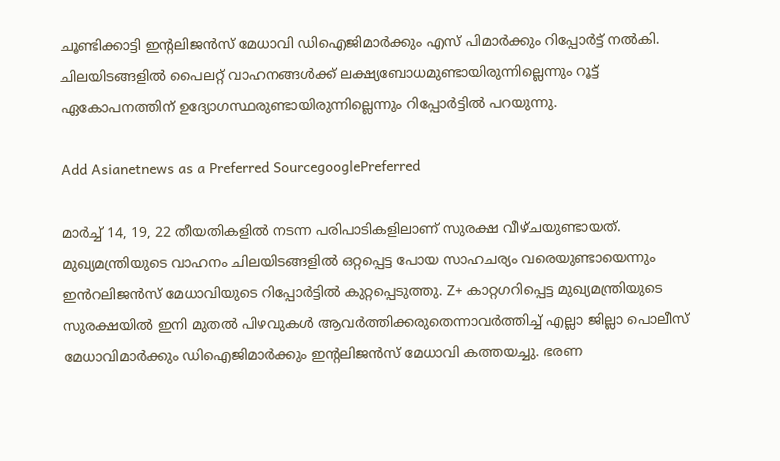ചൂണ്ടിക്കാട്ടി ഇൻ്റലിജൻസ് മേധാവി ഡിഐജിമാർക്കും എസ് പിമാർക്കും റിപ്പോർട്ട് നൽകി. ചിലയിടങ്ങളിൽ പൈലറ്റ് വാഹനങ്ങൾക്ക് ലക്ഷ്യബോധമുണ്ടായിരുന്നില്ലെന്നും റൂട്ട് ഏകോപനത്തിന് ഉദ്യോഗസ്ഥരുണ്ടായിരുന്നില്ലെന്നും റിപ്പോർട്ടില്‍ പറയുന്നു.

Add Asianetnews as a Preferred SourcegooglePreferred

മാര്‍ച്ച് 14, 19, 22 തീയതികളിൽ നടന്ന പരിപാടികളിലാണ് സുരക്ഷ വീഴ്ചയുണ്ടായത്. മുഖ്യമന്ത്രിയുടെ വാഹനം ചിലയിടങ്ങളിൽ ഒറ്റപ്പെട്ട പോയ സാഹചര്യം വരെയുണ്ടായെന്നും ഇൻറലിജൻസ് മേധാവിയുടെ റിപ്പോർട്ടിൽ കുറ്റപ്പെടുത്തു. Z+ കാറ്റഗറിപ്പെട്ട മുഖ്യമന്ത്രിയുടെ സുരക്ഷയിൽ ഇനി മുതൽ പിഴവുകള്‍ ആവർത്തിക്കരുതെന്നാവർത്തിച്ച് എല്ലാ ജില്ലാ പൊലീസ് മേധാവിമാർക്കും ഡിഐജിമാർക്കും ഇൻ്റലിജൻസ് മേധാവി കത്തയച്ചു. ഭരണ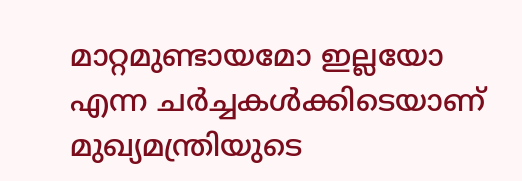മാറ്റമുണ്ടായമോ ഇല്ലയോ എന്ന ചർച്ചകള്‍ക്കിടെയാണ് മുഖ്യമന്ത്രിയുടെ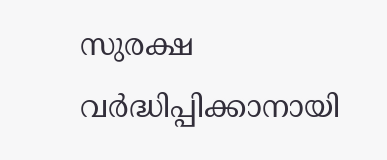സുരക്ഷ വർദ്ധിപ്പിക്കാനായി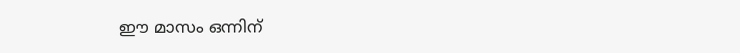ഈ മാസം ഒന്നിന്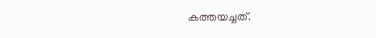കത്തയച്ചത്.